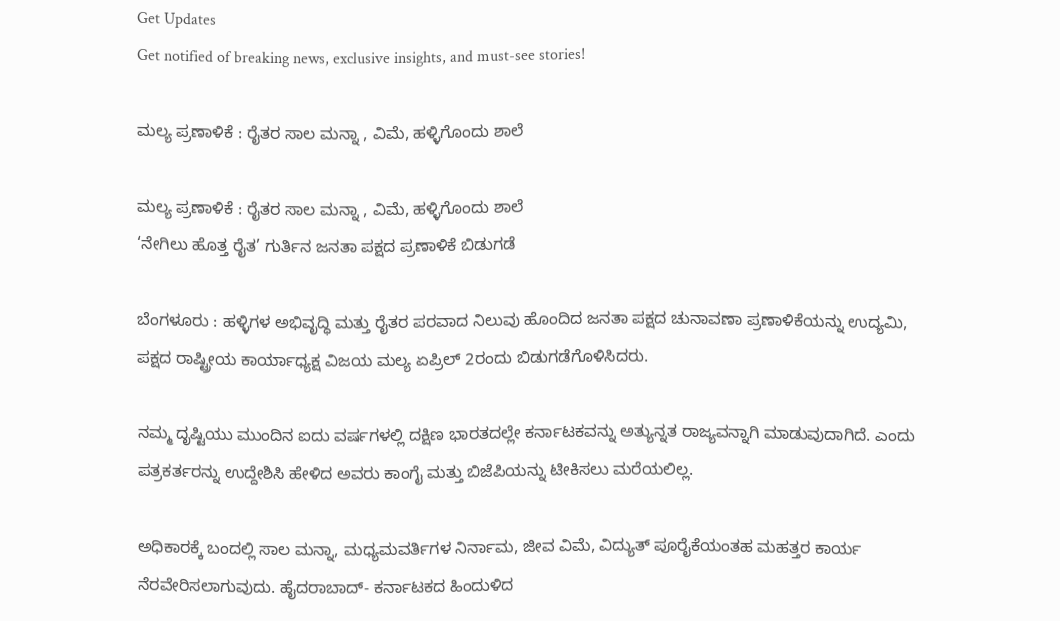Get Updates
Get notified of breaking news, exclusive insights, and must-see stories!

ಮಲ್ಯ ಪ್ರಣಾಳಿಕೆ : ರೈತರ ಸಾಲ ಮನ್ನಾ , ವಿಮೆ, ಹಳ್ಳಿಗೊಂದು ಶಾಲೆ

ಮಲ್ಯ ಪ್ರಣಾಳಿಕೆ : ರೈತರ ಸಾಲ ಮನ್ನಾ , ವಿಮೆ, ಹಳ್ಳಿಗೊಂದು ಶಾಲೆ
‘ನೇಗಿಲು ಹೊತ್ತ ರೈತ’ ಗುರ್ತಿನ ಜನತಾ ಪಕ್ಷದ ಪ್ರಣಾಳಿಕೆ ಬಿಡುಗಡೆ

ಬೆಂಗಳೂರು : ಹಳ್ಳಿಗಳ ಅಭಿವೃದ್ಧಿ ಮತ್ತು ರೈತರ ಪರವಾದ ನಿಲುವು ಹೊಂದಿದ ಜನತಾ ಪಕ್ಷದ ಚುನಾವಣಾ ಪ್ರಣಾಳಿಕೆಯನ್ನು ಉದ್ಯಮಿ, ಪಕ್ಷದ ರಾಷ್ಟ್ರೀಯ ಕಾರ್ಯಾಧ್ಯಕ್ಷ ವಿಜಯ ಮಲ್ಯ ಏಪ್ರಿಲ್‌ 2ರಂದು ಬಿಡುಗಡೆಗೊಳಿಸಿದರು.

ನಮ್ಮ ದೃಷ್ಟಿಯು ಮುಂದಿನ ಐದು ವರ್ಷಗಳಲ್ಲಿ ದಕ್ಷಿಣ ಭಾರತದಲ್ಲೇ ಕರ್ನಾಟಕವನ್ನು ಅತ್ಯುನ್ನತ ರಾಜ್ಯವನ್ನಾಗಿ ಮಾಡುವುದಾಗಿದೆ. ಎಂದು ಪತ್ರಕರ್ತರನ್ನು ಉದ್ದೇಶಿಸಿ ಹೇಳಿದ ಅವರು ಕಾಂಗೈ ಮತ್ತು ಬಿಜೆಪಿಯನ್ನು ಟೀಕಿಸಲು ಮರೆಯಲಿಲ್ಲ.

ಅಧಿಕಾರಕ್ಕೆ ಬಂದಲ್ಲಿ ಸಾಲ ಮನ್ನಾ, ಮಧ್ಯಮವರ್ತಿಗಳ ನಿರ್ನಾಮ, ಜೀವ ವಿಮೆ, ವಿದ್ಯುತ್‌ ಪೂರೈಕೆಯಂತಹ ಮಹತ್ತರ ಕಾರ್ಯ ನೆರವೇರಿಸಲಾಗುವುದು. ಹೈದರಾಬಾದ್‌- ಕರ್ನಾಟಕದ ಹಿಂದುಳಿದ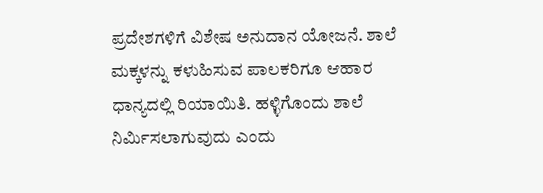ಪ್ರದೇಶಗಳಿಗೆ ವಿಶೇಷ ಅನುದಾನ ಯೋಜನೆ. ಶಾಲೆ ಮಕ್ಕಳನ್ನು ಕಳುಹಿಸುವ ಪಾಲಕರಿಗೂ ಆಹಾರ ಧಾನ್ಯದಲ್ಲಿ ರಿಯಾಯಿತಿ. ಹಳ್ಳಿಗೊಂದು ಶಾಲೆ ನಿರ್ಮಿಸಲಾಗುವುದು ಎಂದು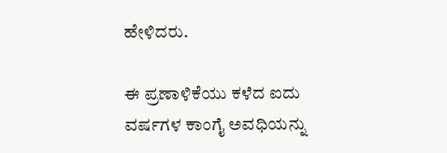ಹೇಳಿದರು.

ಈ ಪ್ರಣಾಳಿಕೆಯು ಕಳೆದ ಐದು ವರ್ಷಗಳ ಕಾಂಗೈ ಅವಧಿಯನ್ನು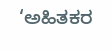‘ಅಹಿತಕರ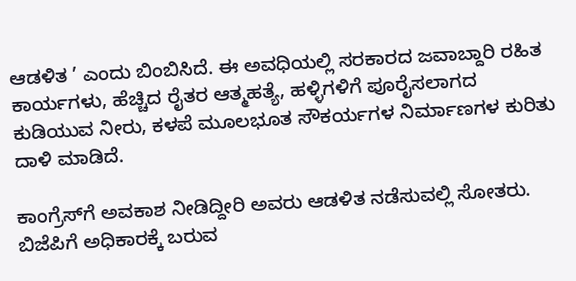ಆಡಳಿತ ’ ಎಂದು ಬಿಂಬಿಸಿದೆ. ಈ ಅವಧಿಯಲ್ಲಿ ಸರಕಾರದ ಜವಾಬ್ದಾರಿ ರಹಿತ ಕಾರ್ಯಗಳು, ಹೆಚ್ಚಿದ ರೈತರ ಆತ್ಮಹತ್ಯೆ, ಹಳ್ಳಿಗಳಿಗೆ ಪೂರೈಸಲಾಗದ ಕುಡಿಯುವ ನೀರು, ಕಳಪೆ ಮೂಲಭೂತ ಸೌಕರ್ಯಗಳ ನಿರ್ಮಾಣಗಳ ಕುರಿತು ದಾಳಿ ಮಾಡಿದೆ.

ಕಾಂಗ್ರೆಸ್‌ಗೆ ಅವಕಾಶ ನೀಡಿದ್ದೀರಿ ಅವರು ಆಡಳಿತ ನಡೆಸುವಲ್ಲಿ ಸೋತರು. ಬಿಜೆಪಿಗೆ ಅಧಿಕಾರಕ್ಕೆ ಬರುವ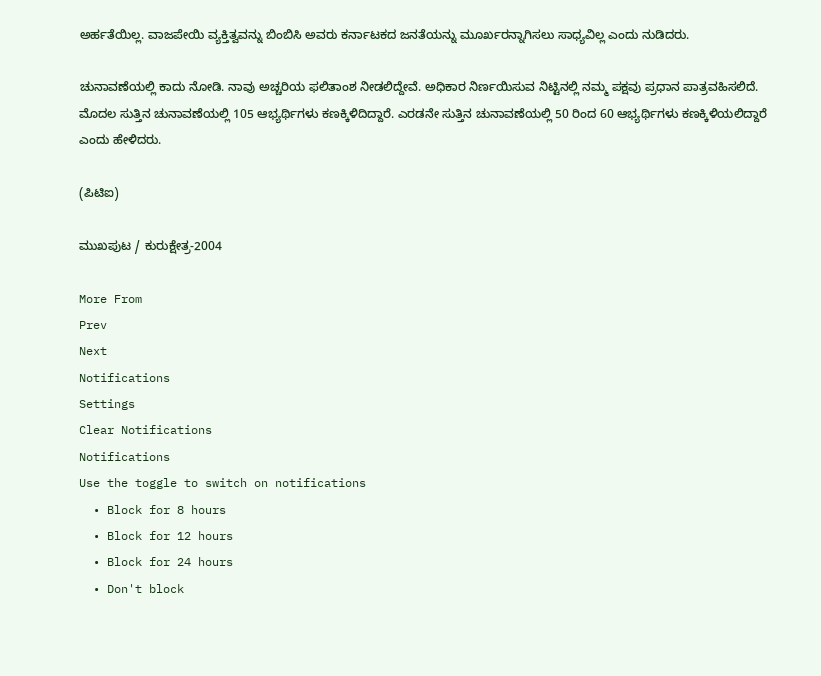ಅರ್ಹತೆಯಿಲ್ಲ. ವಾಜಪೇಯಿ ವ್ಯಕ್ತಿತ್ವವನ್ನು ಬಿಂಬಿಸಿ ಅವರು ಕರ್ನಾಟಕದ ಜನತೆಯನ್ನು ಮೂರ್ಖರನ್ನಾಗಿಸಲು ಸಾಧ್ಯವಿಲ್ಲ ಎಂದು ನುಡಿದರು.

ಚುನಾವಣೆಯಲ್ಲಿ ಕಾದು ನೋಡಿ. ನಾವು ಅಚ್ಚರಿಯ ಫಲಿತಾಂಶ ನೀಡಲಿದ್ದೇವೆ. ಅಧಿಕಾರ ನಿರ್ಣಯಿಸುವ ನಿಟ್ಟಿನಲ್ಲಿ ನಮ್ಮ ಪಕ್ಷವು ಪ್ರಧಾನ ಪಾತ್ರವಹಿಸಲಿದೆ. ಮೊದಲ ಸುತ್ತಿನ ಚುನಾವಣೆಯಲ್ಲಿ 105 ಆಭ್ಯರ್ಥಿಗಳು ಕಣಕ್ಕಿಳಿದಿದ್ದಾರೆ. ಎರಡನೇ ಸುತ್ತಿನ ಚುನಾವಣೆಯಲ್ಲಿ 50 ರಿಂದ 60 ಆಭ್ಯರ್ಥಿಗಳು ಕಣಕ್ಕಿಳಿಯಲಿದ್ದಾರೆ ಎಂದು ಹೇಳಿದರು.

(ಪಿಟಿಐ)

ಮುಖಪುಟ / ಕುರುಕ್ಷೇತ್ರ-2004

More From
Prev
Next
Notifications
Settings
Clear Notifications
Notifications
Use the toggle to switch on notifications
  • Block for 8 hours
  • Block for 12 hours
  • Block for 24 hours
  • Don't block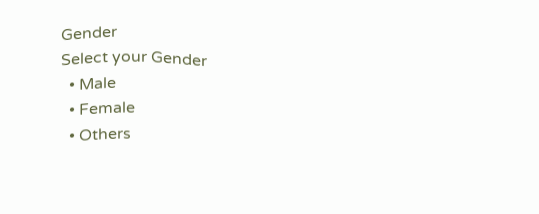Gender
Select your Gender
  • Male
  • Female
  • Others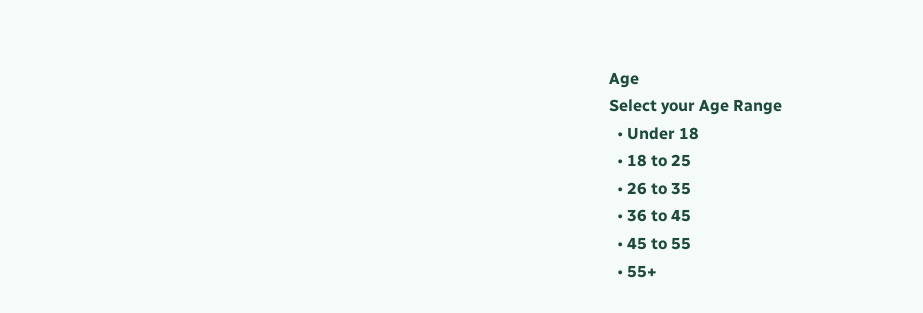Age
Select your Age Range
  • Under 18
  • 18 to 25
  • 26 to 35
  • 36 to 45
  • 45 to 55
  • 55+